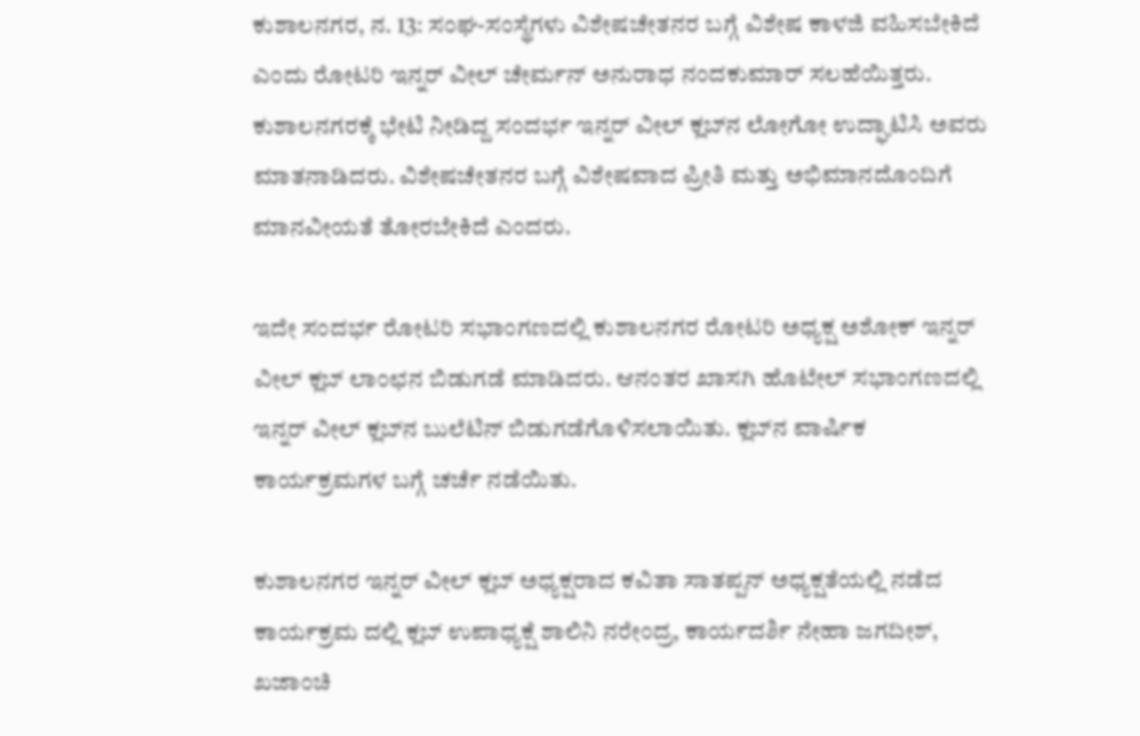ಕುಶಾಲನಗರ, ನ. 13: ಸಂಘ-ಸಂಸ್ಥೆಗಳು ವಿಶೇಷಚೇತನರ ಬಗ್ಗೆ ವಿಶೇಷ ಕಾಳಜಿ ವಹಿಸಬೇಕಿದೆ ಎಂದು ರೋಟರಿ ಇನ್ನರ್ ವೀಲ್ ಚೇರ್ಮನ್ ಅನುರಾಧ ನಂದಕುಮಾರ್ ಸಲಹೆಯಿತ್ತರು. ಕುಶಾಲನಗರಕ್ಕೆ ಭೇಟಿ ನೀಡಿದ್ದ ಸಂದರ್ಭ ಇನ್ನರ್ ವೀಲ್ ಕ್ಲಬ್‍ನ ಲೋಗೋ ಉದ್ಘಾಟಿಸಿ ಅವರು ಮಾತನಾಡಿದರು. ವಿಶೇಷಚೇತನರ ಬಗ್ಗೆ ವಿಶೇಷವಾದ ಪ್ರೀತಿ ಮತ್ತು ಅಭಿಮಾನದೊಂದಿಗೆ ಮಾನವೀಯತೆ ತೋರಬೇಕಿದೆ ಎಂದರು.

ಇದೇ ಸಂದರ್ಭ ರೋಟರಿ ಸಭಾಂಗಣದಲ್ಲಿ ಕುಶಾಲನಗರ ರೋಟರಿ ಅಧ್ಯಕ್ಷ ಅಶೋಕ್ ಇನ್ನರ್ ವೀಲ್ ಕ್ಲಬ್ ಲಾಂಛನ ಬಿಡುಗಡೆ ಮಾಡಿದರು. ಆನಂತರ ಖಾಸಗಿ ಹೊಟೇಲ್ ಸಭಾಂಗಣದಲ್ಲಿ ಇನ್ನರ್ ವೀಲ್ ಕ್ಲಬ್‍ನ ಬುಲೆಟಿನ್ ಬಿಡುಗಡೆಗೊಳಿಸಲಾಯಿತು. ಕ್ಲಬ್‍ನ ವಾರ್ಷಿಕ ಕಾರ್ಯಕ್ರಮಗಳ ಬಗ್ಗೆ ಚರ್ಚೆ ನಡೆಯಿತು.

ಕುಶಾಲನಗರ ಇನ್ನರ್ ವೀಲ್ ಕ್ಲಬ್ ಅಧ್ಯಕ್ಷರಾದ ಕವಿತಾ ಸಾತಪ್ಪನ್ ಅಧ್ಯಕ್ಷತೆಯಲ್ಲಿ ನಡೆದ ಕಾರ್ಯಕ್ರಮ ದಲ್ಲಿ ಕ್ಲಬ್ ಉಪಾಧ್ಯಕ್ಷೆ ಶಾಲಿನಿ ನರೇಂದ್ರ, ಕಾರ್ಯದರ್ಶಿ ನೇಹಾ ಜಗದೀಶ್, ಖಜಾಂಚಿ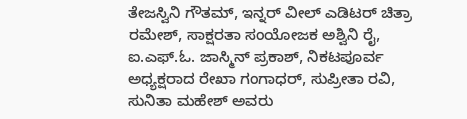ತೇಜಸ್ವಿನಿ ಗೌತಮ್, ಇನ್ನರ್ ವೀಲ್ ಎಡಿಟರ್ ಚಿತ್ರಾ ರಮೇಶ್, ಸಾಕ್ಷರತಾ ಸಂಯೋಜಕ ಅಶ್ವಿನಿ ರೈ, ಐ.ಎಫ್.ಓ. ಜಾಸ್ಮಿನ್ ಪ್ರಕಾಶ್, ನಿಕಟಪೂರ್ವ ಅಧ್ಯಕ್ಷರಾದ ರೇಖಾ ಗಂಗಾಧರ್, ಸುಪ್ರೀತಾ ರವಿ, ಸುನಿತಾ ಮಹೇಶ್ ಅವರು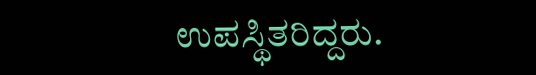ಉಪಸ್ಥಿತರಿದ್ದರು.